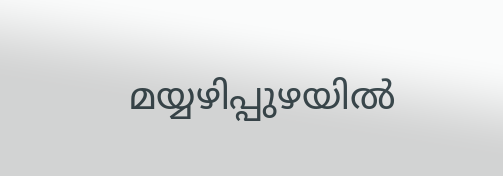മയ്യഴിപ്പുഴയില്‍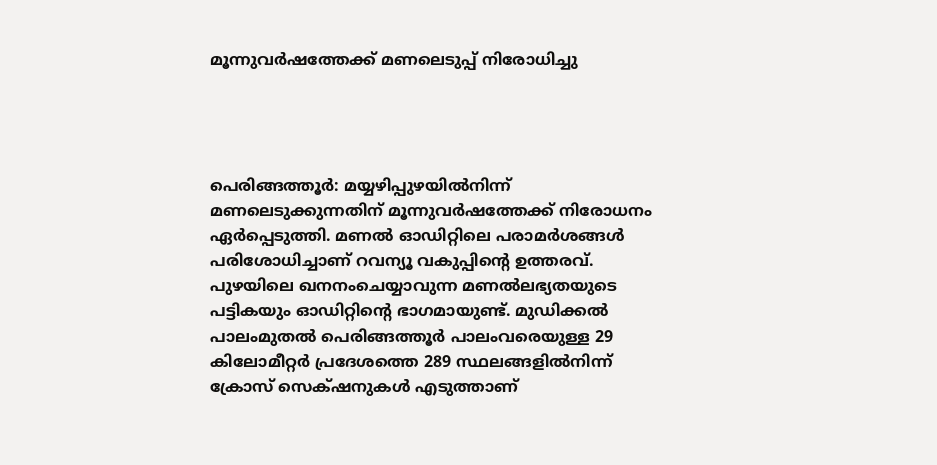മൂന്നുവര്‍ഷത്തേക്ക് മണലെടുപ്പ് നിരോധിച്ചു




പെരിങ്ങത്തൂര്‍: മയ്യഴിപ്പുഴയില്‍നിന്ന്‌ മണലെടുക്കുന്നതിന് മൂന്നുവര്‍ഷത്തേക്ക് നിരോധനം ഏര്‍പ്പെടുത്തി. മണല്‍ ഓഡിറ്റിലെ പരാമര്‍ശങ്ങള്‍ പരിശോധിച്ചാണ് റവന്യൂ വകുപ്പിന്റെ ഉത്തരവ്.
പുഴയിലെ ഖനനംചെയ്യാവുന്ന മണല്‍ലഭ്യതയുടെ പട്ടികയും ഓഡിറ്റിന്റെ ഭാഗമായുണ്ട്. മുഡിക്കല്‍ പാലംമുതല്‍ പെരിങ്ങത്തൂര്‍ പാലംവരെയുള്ള 29 കിലോമീറ്റര്‍ പ്രദേശത്തെ 289 സ്ഥലങ്ങളില്‍നിന്ന് ക്രോസ് സെക്‌ഷനുകള്‍ എടുത്താണ്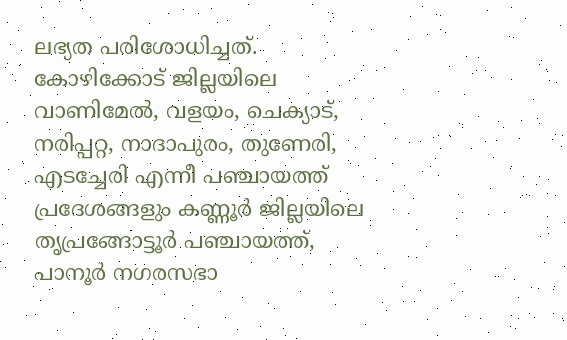ലഭ്യത പരിശോധിച്ചത്. കോഴിക്കോട് ജില്ലയിലെ വാണിമേല്‍, വളയം, ചെക്യാട്, നരിപ്പറ്റ, നാദാപുരം, തുണേരി, എടച്ചേരി എന്നീ പഞ്ചായത്ത് പ്രദേശങ്ങളും കണ്ണൂര്‍ ജില്ലയിലെ തൃപ്രങ്ങോട്ടൂര്‍ പഞ്ചായത്ത്, പാനൂര്‍ നഗരസഭാ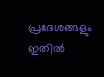പ്രദേശങ്ങളും ഇതില്‍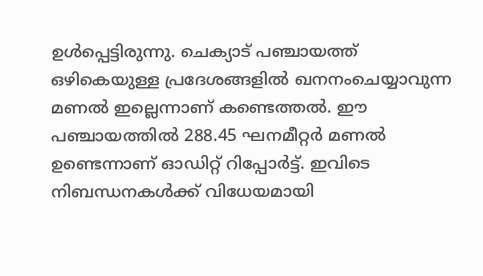ഉള്‍പ്പെട്ടിരുന്നു. ചെക്യാട് പഞ്ചായത്ത് ഒഴികെയുള്ള പ്രദേശങ്ങളില്‍ ഖനനംചെയ്യാവുന്ന മണല്‍ ഇല്ലെന്നാണ് കണ്ടെത്തല്‍. ഈ പഞ്ചായത്തില്‍ 288.45 ഘനമീറ്റര്‍ മണല്‍ ഉണ്ടെന്നാണ് ഓഡിറ്റ് റിപ്പോര്‍ട്ട്. ഇവിടെ നിബന്ധനകള്‍ക്ക് വിധേയമായി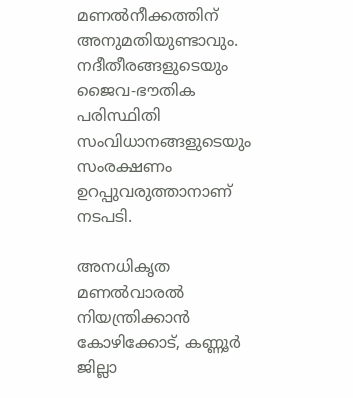മണല്‍നീക്കത്തിന് അനുമതിയുണ്ടാവും. നദീതീരങ്ങളുടെയും ജൈവ-ഭൗതിക പരിസ്ഥിതി സംവിധാനങ്ങളുടെയും സംരക്ഷണം ഉറപ്പുവരുത്താനാണ് നടപടി.

അനധികൃത മണല്‍വാരല്‍ നിയന്ത്രിക്കാന്‍ കോഴിക്കോട്, കണ്ണൂര്‍ ജില്ലാ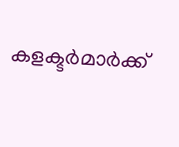കളക്ടര്‍മാര്‍ക്ക്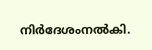നിര്‍ദേശംനല്‍കി.